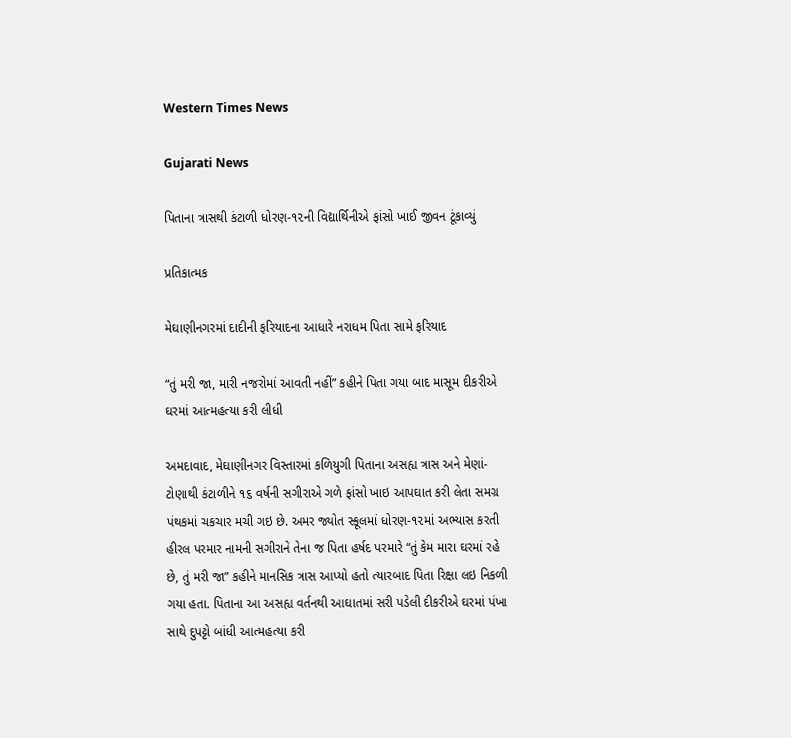Western Times News

Gujarati News

પિતાના ત્રાસથી કંટાળી ધોરણ-૧૨ની વિદ્યાર્થિનીએ ફાંસો ખાઈ જીવન ટૂંકાવ્યું

પ્રતિકાત્મક

મેઘાણીનગરમાં દાદીની ફરિયાદના આધારે નરાધમ પિતા સામે ફરિયાદ

“તું મરી જા, મારી નજરોમાં આવતી નહીં” કહીને પિતા ગયા બાદ માસૂમ દીકરીએ ઘરમાં આત્મહત્યા કરી લીધી

અમદાવાદ, મેઘાણીનગર વિસ્તારમાં કળિયુગી પિતાના અસહ્ય ત્રાસ અને મેણાં-ટોણાથી કંટાળીને ૧૬ વર્ષની સગીરાએ ગળે ફાંસો ખાઇ આપઘાત કરી લેતા સમગ્ર પંથકમાં ચકચાર મચી ગઇ છે. અમર જ્યોત સ્કૂલમાં ધોરણ-૧૨માં અભ્યાસ કરતી હીરલ પરમાર નામની સગીરાને તેના જ પિતા હર્ષદ પરમારે “તું કેમ મારા ઘરમાં રહે છે, તું મરી જા” કહીને માનસિક ત્રાસ આપ્યો હતો ત્યારબાદ પિતા રિક્ષા લઇ નિકળી ગયા હતા. પિતાના આ અસહ્ય વર્તનથી આઘાતમાં સરી પડેલી દીકરીએ ઘરમાં પંખા સાથે દુપટ્ટો બાંધી આત્મહત્યા કરી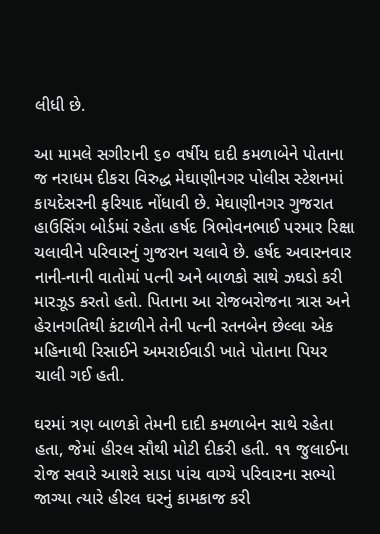લીધી છે.

આ મામલે સગીરાની ૬૦ વર્ષીય દાદી કમળાબેને પોતાના જ નરાધમ દીકરા વિરુદ્ધ મેઘાણીનગર પોલીસ સ્ટેશનમાં કાયદેસરની ફરિયાદ નોંધાવી છે. મેઘાણીનગર ગુજરાત હાઉસિંગ બોર્ડમાં રહેતા હર્ષદ ત્રિભોવનભાઈ પરમાર રિક્ષા ચલાવીને પરિવારનું ગુજરાન ચલાવે છે. હર્ષદ અવારનવાર નાની-નાની વાતોમાં પત્ની અને બાળકો સાથે ઝઘડો કરી મારઝૂડ કરતો હતો. પિતાના આ રોજબરોજના ત્રાસ અને હેરાનગતિથી કંટાળીને તેની પત્ની રતનબેન છેલ્લા એક મહિનાથી રિસાઈને અમરાઈવાડી ખાતે પોતાના પિયર ચાલી ગઈ હતી.

ઘરમાં ત્રણ બાળકો તેમની દાદી કમળાબેન સાથે રહેતા હતા, જેમાં હીરલ સૌથી મોટી દીકરી હતી. ૧૧ જુલાઈના રોજ સવારે આશરે સાડા પાંચ વાગ્યે પરિવારના સભ્યો જાગ્યા ત્યારે હીરલ ઘરનું કામકાજ કરી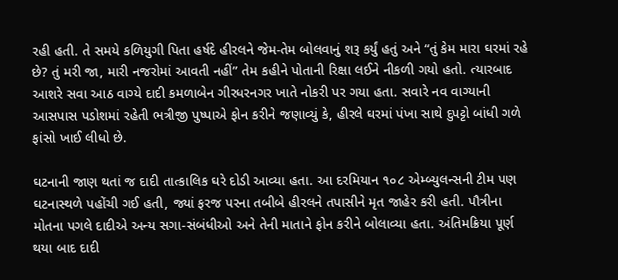રહી હતી. તે સમયે કળિયુગી પિતા હર્ષદે હીરલને જેમ-તેમ બોલવાનું શરૂ કર્યું હતું અને “તું કેમ મારા ઘરમાં રહે છે? તું મરી જા, મારી નજરોમાં આવતી નહીં” તેમ કહીને પોતાની રિક્ષા લઈને નીકળી ગયો હતો. ત્યારબાદ આશરે સવા આઠ વાગ્યે દાદી કમળાબેન ગીરધરનગર ખાતે નોકરી પર ગયા હતા. સવારે નવ વાગ્યાની આસપાસ પડોશમાં રહેતી ભત્રીજી પુષ્પાએ ફોન કરીને જણાવ્યું કે, હીરલે ઘરમાં પંખા સાથે દુપટ્ટો બાંધી ગળે ફાંસો ખાઈ લીધો છે.

ઘટનાની જાણ થતાં જ દાદી તાત્કાલિક ઘરે દોડી આવ્યા હતા. આ દરમિયાન ૧૦૮ એમ્બ્યુલન્સની ટીમ પણ ઘટનાસ્થળે પહોંચી ગઈ હતી, જ્યાં ફરજ પરના તબીબે હીરલને તપાસીને મૃત જાહેર કરી હતી. પૌત્રીના મોતના પગલે દાદીએ અન્ય સગા-સંબંધીઓ અને તેની માતાને ફોન કરીને બોલાવ્યા હતા. અંતિમક્રિયા પૂર્ણ થયા બાદ દાદી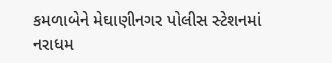કમળાબેને મેઘાણીનગર પોલીસ સ્ટેશનમાં નરાધમ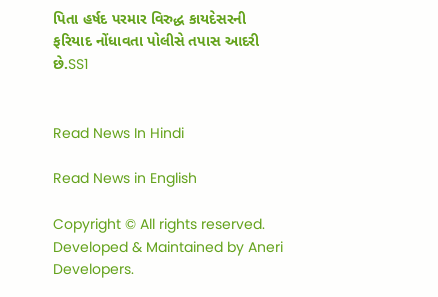પિતા હર્ષદ પરમાર વિરુદ્ધ કાયદેસરની ફરિયાદ નોંધાવતા પોલીસે તપાસ આદરી છે.SS1


Read News In Hindi

Read News in English

Copyright © All rights reserved. Developed & Maintained by Aneri Developers.